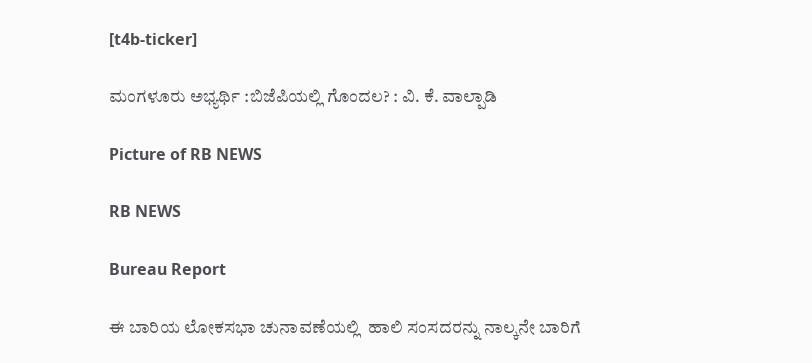[t4b-ticker]

ಮಂಗಳೂರು ಅಭ್ಯರ್ಥಿ :ಬಿಜೆಪಿಯಲ್ಲಿ ಗೊಂದಲ? : ವಿ. ಕೆ. ವಾಲ್ಪಾಡಿ

Picture of RB NEWS

RB NEWS

Bureau Report

ಈ ಬಾರಿಯ ಲೋಕಸಭಾ ಚುನಾವಣೆಯಲ್ಲಿ  ಹಾಲಿ ಸಂಸದರನ್ನು ನಾಲ್ಕನೇ ಬಾರಿಗೆ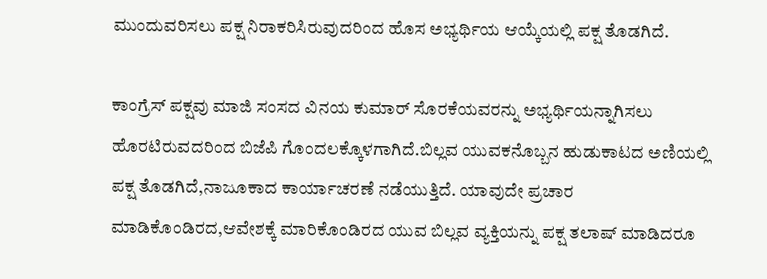ಮುಂದುವರಿಸಲು ಪಕ್ಷ ನಿರಾಕರಿಸಿರುವುದರಿಂದ ಹೊಸ ಅಭ್ಯರ್ಥಿಯ ಆಯ್ಕೆಯಲ್ಲಿ ಪಕ್ಷ ತೊಡಗಿದೆ.

ಕಾಂಗ್ರೆಸ್ ಪಕ್ಷವು ಮಾಜಿ ಸಂಸದ ವಿನಯ ಕುಮಾರ್ ಸೊರಕೆಯವರನ್ನು ಅಭ್ಯರ್ಥಿಯನ್ನಾಗಿಸಲು ಹೊರಟಿರುವದರಿಂದ ಬಿಜೆಪಿ ಗೊಂದಲಕ್ಕೊಳಗಾಗಿದೆ.ಬಿಲ್ಲವ ಯುವಕನೊಬ್ಬನ ಹುಡುಕಾಟದ ಅಣಿಯಲ್ಲಿ ಪಕ್ಷ ತೊಡಗಿದೆ,ನಾಜೂಕಾದ ಕಾರ್ಯಾಚರಣೆ ನಡೆಯುತ್ತಿದೆ. ಯಾವುದೇ ಪ್ರಚಾರ ಮಾಡಿಕೊಂಡಿರದ,ಆವೇಶಕ್ಕೆ ಮಾರಿಕೊಂಡಿರದ ಯುವ ಬಿಲ್ಲವ ವ್ಯಕ್ತಿಯನ್ನು ಪಕ್ಷ ತಲಾಷ್ ಮಾಡಿದರೂ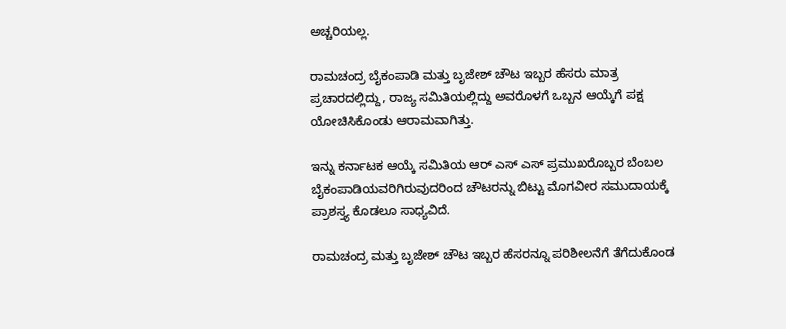ಅಚ್ಚರಿಯಲ್ಲ.

ರಾಮಚಂದ್ರ ಬೈಕಂಪಾಡಿ ಮತ್ತು ಬೃಜೇಶ್ ಚೌಟ ಇಬ್ಬರ ಹೆಸರು ಮಾತ್ರ ಪ್ರಚಾರದಲ್ಲಿದ್ದು, ರಾಜ್ಯ ಸಮಿತಿಯಲ್ಲಿದ್ದು ಅವರೊಳಗೆ ಒಬ್ಬನ ಆಯ್ಕೆಗೆ ಪಕ್ಷ ಯೋಚಿಸಿಕೊಂಡು ಆರಾಮವಾಗಿತ್ತು.

ಇನ್ನು ಕರ್ನಾಟಕ ಆಯ್ಕೆ ಸಮಿತಿಯ ಆರ್ ಎಸ್ ಎಸ್ ಪ್ರಮುಖರೊಬ್ಬರ ಬೆಂಬಲ ಬೈಕಂಪಾಡಿಯವರಿಗಿರುವುದರಿಂದ ಚೌಟರನ್ನು ಬಿಟ್ಟು ಮೊಗವೀರ ಸಮುದಾಯಕ್ಕೆ ಪ್ರಾಶಸ್ತ್ಯ ಕೊಡಲೂ ಸಾಧ್ಯವಿದೆ.

ರಾಮಚಂದ್ರ ಮತ್ತು ಬೃಜೇಶ್ ಚೌಟ ಇಬ್ಬರ ಹೆಸರನ್ನೂ ಪರಿಶೀಲನೆಗೆ ತೆಗೆದುಕೊಂಡ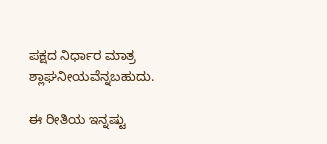ಪಕ್ಷದ ನಿರ್ಧಾರ ಮಾತ್ರ ಶ್ಲಾಘನೀಯವೆನ್ನಬಹುದು.

ಈ ರೀತಿಯ ಇನ್ನಷ್ಟು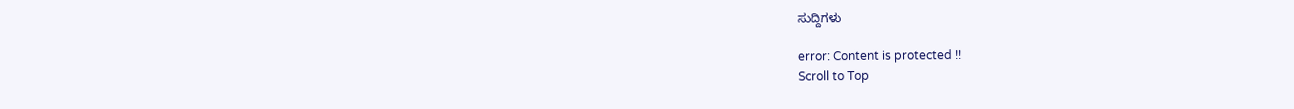ಸುದ್ದಿಗಳು

error: Content is protected !!
Scroll to Top